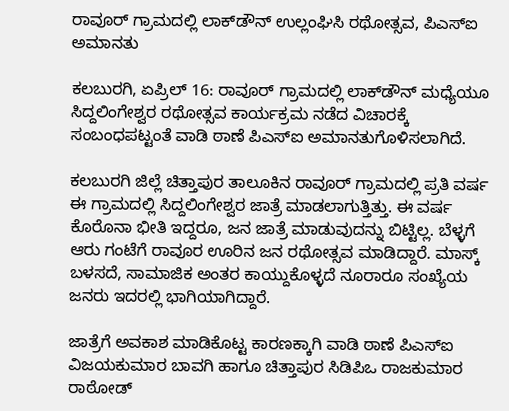ರಾವೂರ್ ಗ್ರಾಮದಲ್ಲಿ ಲಾಕ್‌ಡೌನ್‌ ಉಲ್ಲಂಘಿಸಿ ರಥೋತ್ಸವ, ಪಿಎಸ್ಐ ಅಮಾನತು

ಕಲಬುರಗಿ, ಏಪ್ರಿಲ್ 16: ರಾವೂರ್ ಗ್ರಾಮದಲ್ಲಿ ಲಾಕ್‌ಡೌನ್ ಮಧ್ಯೆಯೂ ಸಿದ್ದಲಿಂಗೇಶ್ವರ ರಥೋತ್ಸವ ಕಾರ್ಯಕ್ರಮ ನಡೆದ ವಿಚಾರಕ್ಕೆ ಸಂಬಂಧಪಟ್ಟಂತೆ ವಾಡಿ ಠಾಣೆ ಪಿಎಸ್‌ಐ ಅಮಾನತುಗೊಳಿಸಲಾಗಿದೆ.

ಕಲಬುರಗಿ ಜಿಲ್ಲೆ ಚಿತ್ತಾಪುರ ತಾಲೂಕಿನ ರಾವೂರ್ ಗ್ರಾಮದಲ್ಲಿ ಪ್ರತಿ ವರ್ಷ ಈ ಗ್ರಾಮದಲ್ಲಿ ಸಿದ್ದಲಿಂಗೇಶ್ವರ ಜಾತ್ರೆ ಮಾಡಲಾಗುತ್ತಿತ್ತು. ಈ ವರ್ಷ ಕೊರೊನಾ ಭೀತಿ ಇದ್ದರೂ, ಜನ ಜಾತ್ರೆ ಮಾಡುವುದನ್ನು ಬಿಟ್ಟಿಲ್ಲ. ಬೆಳ್ಳಗೆ ಆರು ಗಂಟೆಗೆ ರಾವೂರ ಊರಿನ ಜನ ರಥೋತ್ಸವ ಮಾಡಿದ್ದಾರೆ. ಮಾಸ್ಕ್‌ ಬಳಸದೆ, ಸಾಮಾಜಿಕ ಅಂತರ ಕಾಯ್ದುಕೊಳ್ಳದೆ ನೂರಾರೂ ಸಂಖ್ಯೆಯ ಜನರು ಇದರಲ್ಲಿ ಭಾಗಿಯಾಗಿದ್ದಾರೆ.

ಜಾತ್ರೆಗೆ ಅವಕಾಶ ಮಾಡಿಕೊಟ್ಟ ಕಾರಣಕ್ಕಾಗಿ ವಾಡಿ ಠಾಣೆ ಪಿಎಸ್‌ಐ ವಿಜಯಕುಮಾರ ಬಾವಗಿ ಹಾಗೂ ಚಿತ್ತಾಪುರ ಸಿಡಿಪಿಒ ರಾಜಕುಮಾರ ರಾಠೋಡ್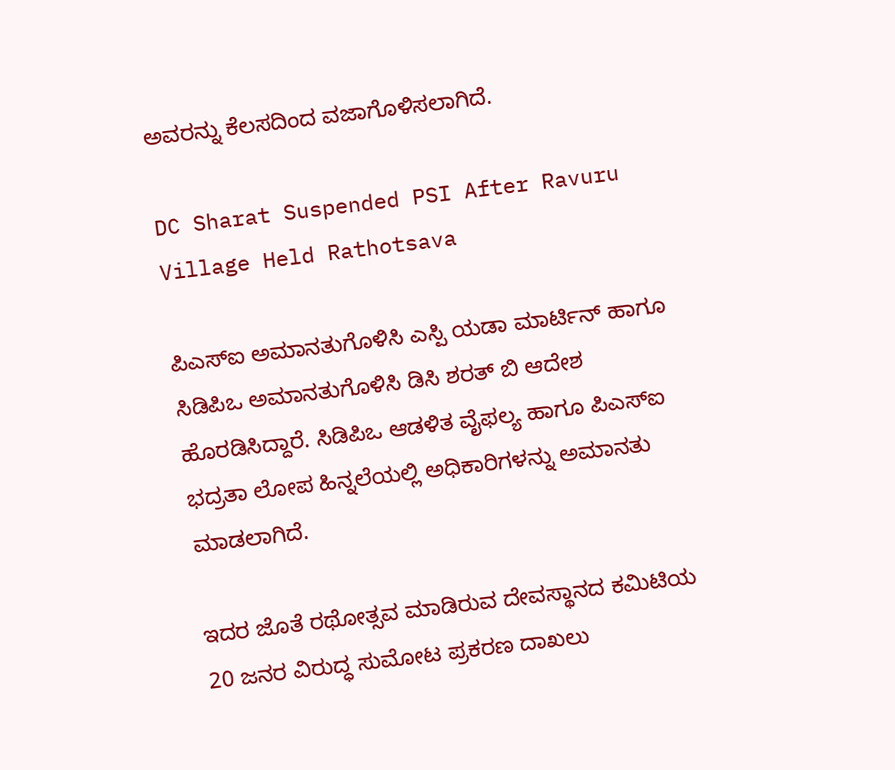ಅವರನ್ನು ಕೆಲಸದಿಂದ ವಜಾಗೊಳಿಸಲಾಗಿದೆ.

DC Sharat Suspended PSI After Ravuru Village Held Rathotsava

ಪಿಎಸ್‌ಐ ಅಮಾನತುಗೊಳಿಸಿ ಎಸ್ಪಿ ಯಡಾ ಮಾರ್ಟಿನ್ ಹಾಗೂ ಸಿಡಿಪಿಒ ಅಮಾನತುಗೊಳಿಸಿ ಡಿಸಿ ಶರತ್ ಬಿ ಆದೇಶ ಹೊರಡಿಸಿದ್ದಾರೆ. ಸಿಡಿಪಿಒ ಆಡಳಿತ ವೈಫಲ್ಯ ಹಾಗೂ ಪಿಎಸ್‌ಐ ಭದ್ರತಾ ಲೋಪ ಹಿನ್ನಲೆಯಲ್ಲಿ ಅಧಿಕಾರಿಗಳನ್ನು ಅಮಾನತು ಮಾಡಲಾಗಿದೆ.

ಇದರ ಜೊತೆ ರಥೋತ್ಸವ ಮಾಡಿರುವ ದೇವಸ್ಥಾನದ ಕಮಿಟಿಯ 20 ಜನರ ವಿರುದ್ಧ ಸುಮೋಟ ಪ್ರಕರಣ ದಾಖಲು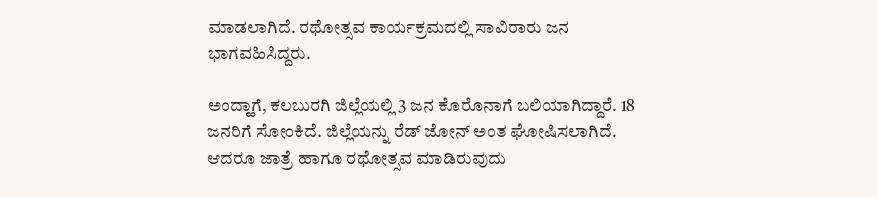ಮಾಡಲಾಗಿದೆ. ರಥೋತ್ಸವ ಕಾರ್ಯಕ್ರಮದಲ್ಲಿ ಸಾವಿರಾರು ಜನ ಭಾಗವಹಿಸಿದ್ದರು.

ಅಂದ್ಹಾಗೆ, ಕಲಬುರಗಿ ಜಿಲ್ಲೆಯಲ್ಲಿ 3 ಜನ ಕೊರೊನಾಗೆ ಬಲಿಯಾಗಿದ್ದಾರೆ. 18 ಜನರಿಗೆ ಸೋಂಕಿದೆ. ಜಿಲ್ಲೆಯನ್ನು ರೆಡ್ ಜೋನ್ ಅಂತ ಘೋಷಿಸಲಾಗಿದೆ. ಆದರೂ ಜಾತ್ರೆ ಹಾಗೂ ರಥೋತ್ಸವ ಮಾಡಿರುವುದು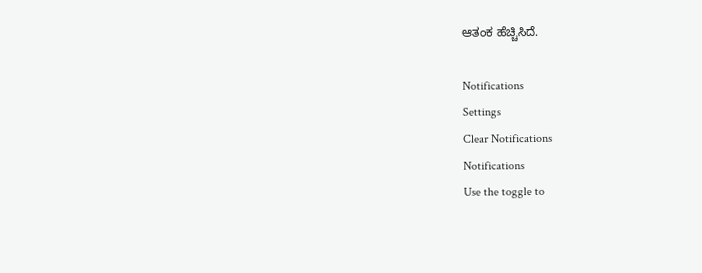ಆತಂಕ ಹೆಚ್ಚಿಸಿದೆ.

Notifications
Settings
Clear Notifications
Notifications
Use the toggle to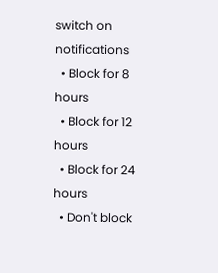switch on notifications
  • Block for 8 hours
  • Block for 12 hours
  • Block for 24 hours
  • Don't block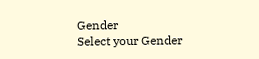Gender
Select your Gender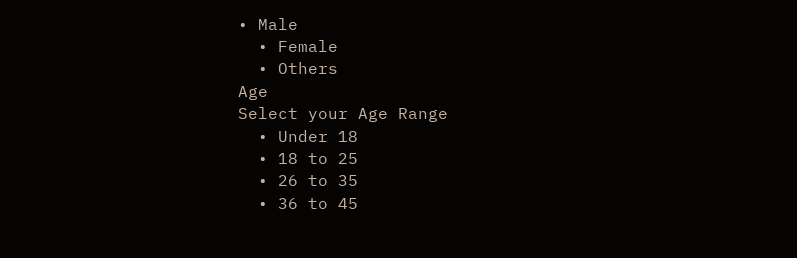• Male
  • Female
  • Others
Age
Select your Age Range
  • Under 18
  • 18 to 25
  • 26 to 35
  • 36 to 45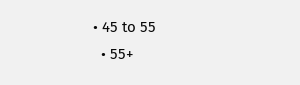• 45 to 55
  • 55+